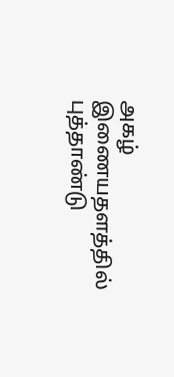அகழ் இணையதளத்தில் புத்தாண்டு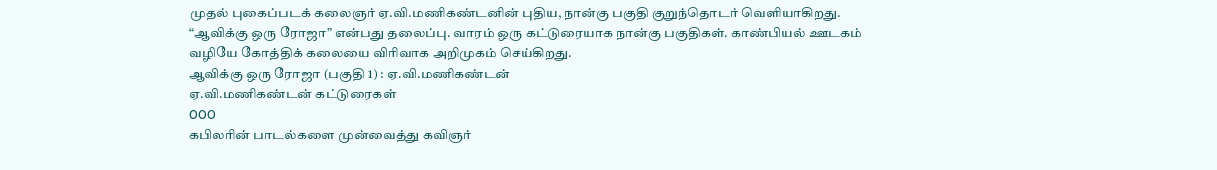முதல் புகைப்படக் கலைஞர் ஏ.வி.மணிகண்டனின் புதிய, நான்கு பகுதி குறுந்தொடர் வெளியாகிறது. “ஆவிக்கு ஒரு ரோஜா” என்பது தலைப்பு. வாரம் ஒரு கட்டுரையாக நான்கு பகுதிகள். காண்பியல் ஊடகம் வழியே கோத்திக் கலையை விரிவாக அறிமுகம் செய்கிறது.
ஆவிக்கு ஒரு ரோஜா (பகுதி 1) : ஏ.வி.மணிகண்டன்
ஏ.வி.மணிகண்டன் கட்டுரைகள்
OOO
கபிலரின் பாடல்களை முன்வைத்து கவிஞர்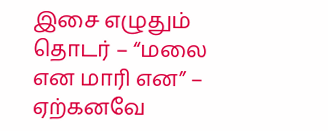இசை எழுதும் தொடர் – “மலை என மாரி என” – ஏற்கனவே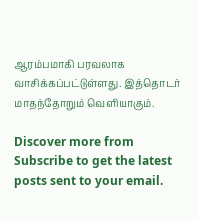ஆரம்பமாகி பரவலாக வாசிக்கப்பட்டுள்ளது. இத்தொடர் மாதந்தோறும் வெளியாகும்.

Discover more from
Subscribe to get the latest posts sent to your email.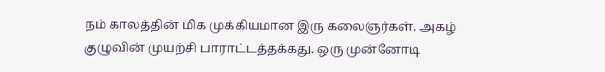நம் காலத்தின் மிக முக்கியமான இரு கலைஞர்கள். அகழ் குழுவின் முயற்சி பாராட்டத்தக்கது. ஒரு முன்னோடி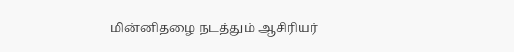மின்னிதழை நடத்தும் ஆசிரியர்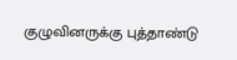குழுவினருக்கு புத்தாண்டு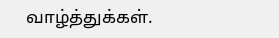வாழ்த்துக்கள்.